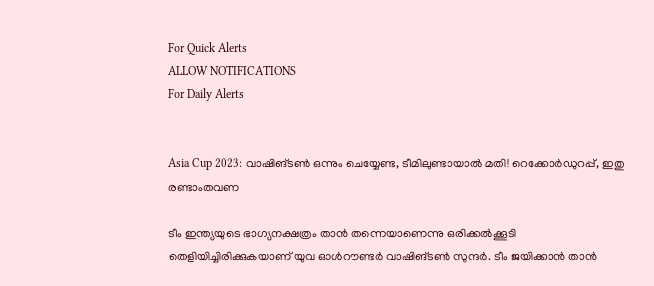For Quick Alerts
ALLOW NOTIFICATIONS
For Daily Alerts


Asia Cup 2023: വാഷിങ്ടണ്‍ ഒന്നും ചെയ്യേണ്ട, ടീമിലുണ്ടായാല്‍ മതി! റെക്കോര്‍ഡുറപ്പ്, ഇതു രണ്ടാംതവണ

ടീം ഇന്ത്യയുടെ ഭാഗ്യനക്ഷത്രം താന്‍ തന്നെയാണെന്നു ഒരിക്കല്‍ക്കൂടി തെളിയിച്ചിരിക്കുകയാണ് യുവ ഓള്‍റൗണ്ടര്‍ വാഷിങ്ടണ്‍ സുന്ദര്‍. ടീം ജയിക്കാന്‍ താന്‍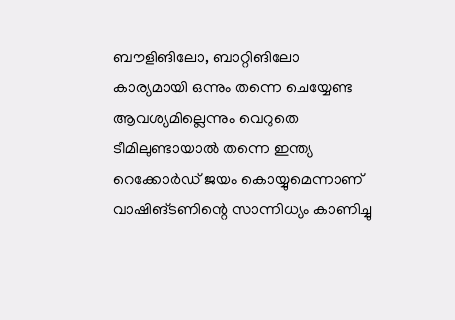ബൗളിങിലോ, ബാറ്റിങിലോ കാര്യമായി ഒന്നും തന്നെ ചെയ്യേണ്ട ആവശ്യമില്ലെന്നും വെറുതെ ടീമിലുണ്ടായാല്‍ തന്നെ ഇന്ത്യ റെക്കോര്‍ഡ് ജയം കൊയ്യുമെന്നാണ് വാഷിങ്ടണിന്റെ സാന്നിധ്യം കാണിച്ചു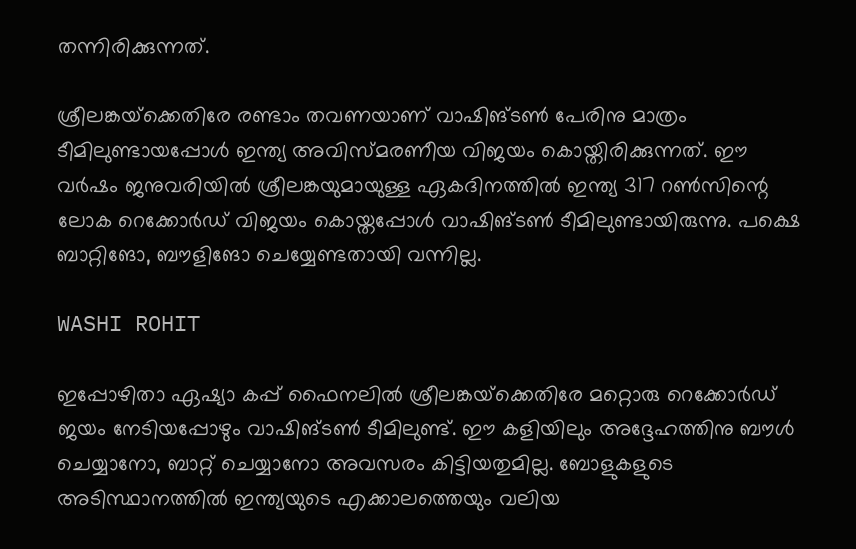തന്നിരിക്കുന്നത്.

ശ്രീലങ്കയ്‌ക്കെതിരേ രണ്ടാം തവണയാണ് വാഷിങ്ടണ്‍ പേരിനു മാത്രം ടീമിലുണ്ടായപ്പോള്‍ ഇന്ത്യ അവിസ്മരണീയ വിജയം കൊയ്തിരിക്കുന്നത്. ഈ വര്‍ഷം ജനുവരിയില്‍ ശ്രീലങ്കയുമായുള്ള ഏകദിനത്തില്‍ ഇന്ത്യ 317 റണ്‍സിന്റെ ലോക റെക്കോര്‍ഡ് വിജയം കൊയ്തപ്പോള്‍ വാഷിങ്ടണ്‍ ടീമിലുണ്ടായിരുന്നു. പക്ഷെ ബാറ്റിങോ, ബൗളിങോ ചെയ്യേണ്ടതായി വന്നില്ല.

WASHI ROHIT

ഇപ്പോഴിതാ ഏഷ്യാ കപ്പ് ഫൈനലില്‍ ശ്രീലങ്കയ്‌ക്കെതിരേ മറ്റൊരു റെക്കോര്‍ഡ് ജയം നേടിയപ്പോഴും വാഷിങ്ടണ്‍ ടീമിലുണ്ട്. ഈ കളിയിലും അദ്ദേഹത്തിനു ബൗള്‍ ചെയ്യാനോ, ബാറ്റ് ചെയ്യാനോ അവസരം കിട്ടിയതുമില്ല. ബോളുകളുടെ അടിസ്ഥാനത്തില്‍ ഇന്ത്യയുടെ എക്കാലത്തെയും വലിയ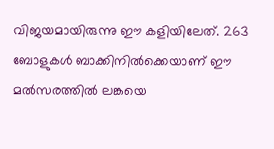വിജയമായിരുന്നു ഈ കളിയിലേത്. 263 ബോളുകള്‍ ബാക്കിനില്‍ക്കെയാണ് ഈ മല്‍സരത്തില്‍ ലങ്കയെ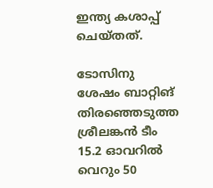ഇന്ത്യ കശാപ്പ് ചെയ്തത്.

ടോസിനു ശേഷം ബാറ്റിങ് തിരഞ്ഞെടുത്ത ശ്രീലങ്കന്‍ ടീം 15.2 ഓവറില്‍ വെറും 50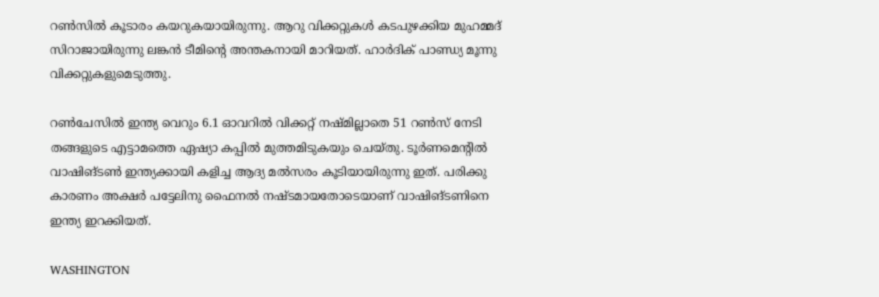റണ്‍സില്‍ കൂടാരം കയറുകയായിരുന്നു. ആറു വിക്കറ്റുകള്‍ കടപുഴക്കിയ മുഹമ്മദ് സിറാജായിരുന്നു ലങ്കന്‍ ടീമിന്റെ അന്തകനായി മാറിയത്. ഹാര്‍ദിക് പാണ്ഡ്യ മൂന്നു വിക്കറ്റുകളുമെടുത്തു.

റണ്‍ചേസില്‍ ഇന്ത്യ വെറും 6.1 ഓവറില്‍ വിക്കറ്റ് നഷ്മില്ലാതെ 51 റണ്‍സ് നേടി തങ്ങളുടെ എട്ടാമത്തെ ഏഷ്യാ കപ്പില്‍ മുത്തമിടുകയും ചെയ്തു. ടൂര്‍ണമെന്റില്‍ വാഷിങ്ടണ്‍ ഇന്ത്യക്കായി കളിച്ച ആദ്യ മല്‍സരം കൂടിയായിരുന്നു ഇത്. പരിക്കു കാരണം അക്ഷര്‍ പട്ടേലിനു ഫൈനല്‍ നഷ്ടമായതോടെയാണ് വാഷിങ്ടണിനെ ഇന്ത്യ ഇറക്കിയത്.

WASHINGTON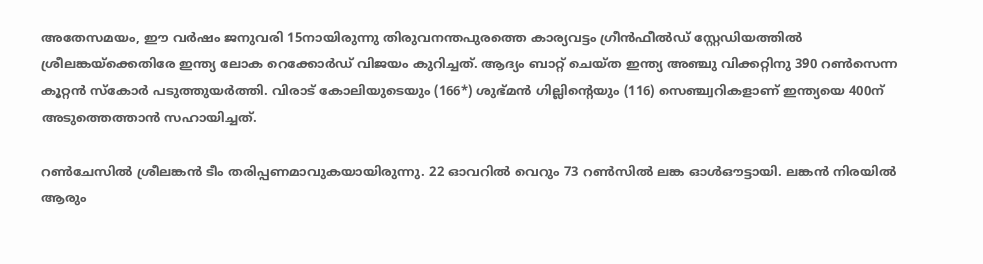അതേസമയം, ഈ വര്‍ഷം ജനുവരി 15നായിരുന്നു തിരുവനന്തപുരത്തെ കാര്യവട്ടം ഗ്രീന്‍ഫീല്‍ഡ് സ്റ്റേഡിയത്തില്‍ ശ്രീലങ്കയ്‌ക്കെതിരേ ഇന്ത്യ ലോക റെക്കോര്‍ഡ് വിജയം കുറിച്ചത്. ആദ്യം ബാറ്റ് ചെയ്ത ഇന്ത്യ അഞ്ചു വിക്കറ്റിനു 390 റണ്‍സെന്ന കൂറ്റന്‍ സ്‌കോര്‍ പടുത്തുയര്‍ത്തി. വിരാട് കോലിയുടെയും (166*) ശുഭ്മന്‍ ഗില്ലിന്റെയും (116) സെഞ്ച്വറികളാണ് ഇന്ത്യയെ 400ന് അടുത്തെത്താന്‍ സഹായിച്ചത്.

റണ്‍ചേസില്‍ ശ്രീലങ്കന്‍ ടീം തരിപ്പണമാവുകയായിരുന്നു. 22 ഓവറില്‍ വെറും 73 റണ്‍സില്‍ ലങ്ക ഓള്‍ഔട്ടായി. ലങ്കന്‍ നിരയില്‍ ആരും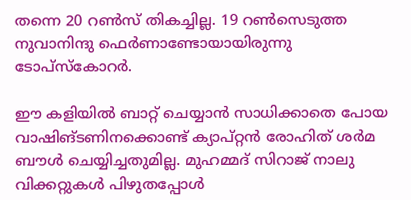തന്നെ 20 റണ്‍സ് തികച്ചില്ല. 19 റണ്‍സെടുത്ത നുവാനിന്ദു ഫെര്‍ണാണ്ടോയായിരുന്നു ടോപ്‌സ്‌കോറര്‍.

ഈ കളിയില്‍ ബാറ്റ് ചെയ്യാന്‍ സാധിക്കാതെ പോയ വാഷിങ്ടണിനക്കൊണ്ട് ക്യാപ്റ്റന്‍ രോഹിത് ശര്‍മ ബൗള്‍ ചെയ്യിച്ചതുമില്ല. മുഹമ്മദ് സിറാജ് നാലു വിക്കറ്റുകള്‍ പിഴുതപ്പോള്‍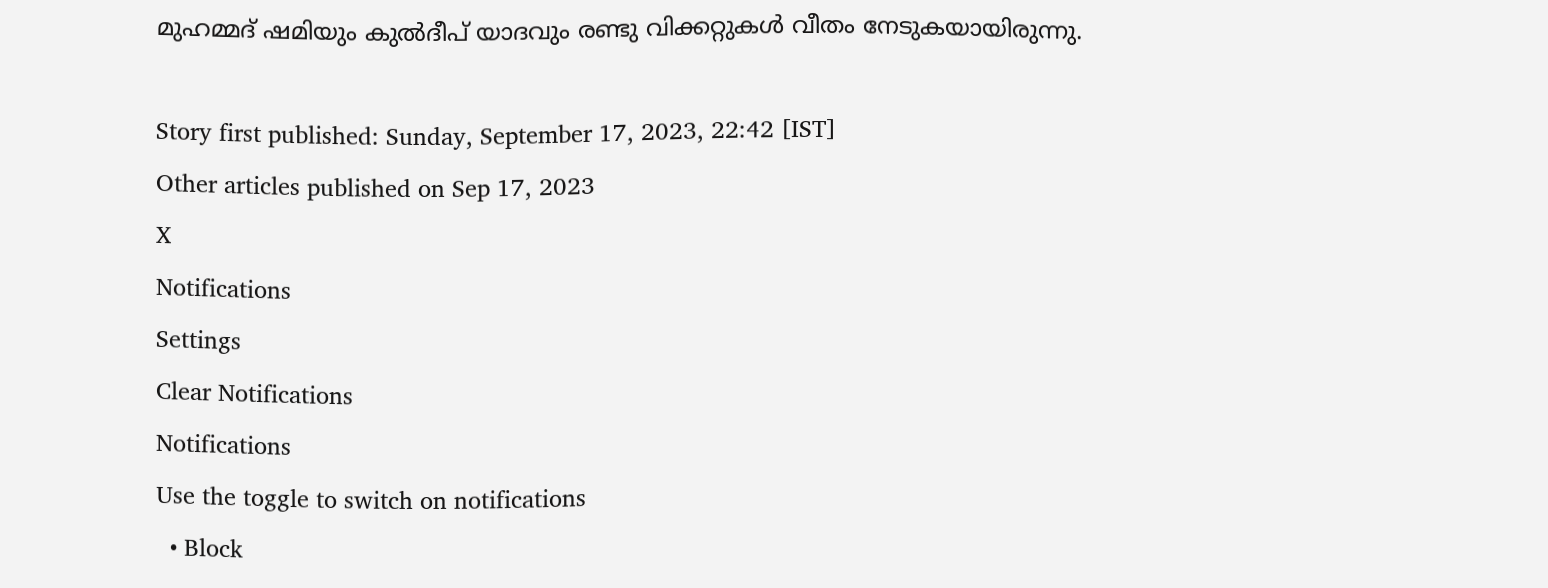മുഹമ്മദ് ഷമിയും കുല്‍ദീപ് യാദവും രണ്ടു വിക്കറ്റുകള്‍ വീതം നേടുകയായിരുന്നു.

Story first published: Sunday, September 17, 2023, 22:42 [IST]
Other articles published on Sep 17, 2023
X
Notifications
Settings
Clear Notifications
Notifications
Use the toggle to switch on notifications
  • Block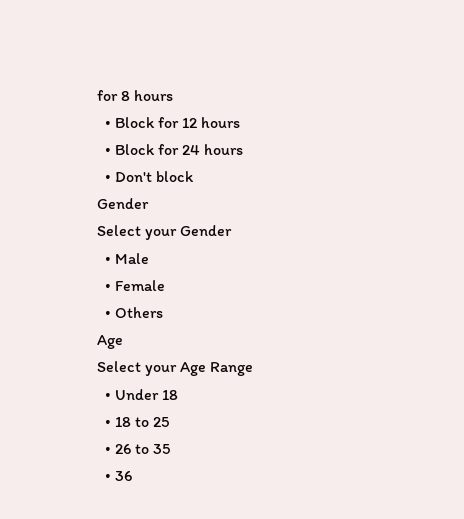for 8 hours
  • Block for 12 hours
  • Block for 24 hours
  • Don't block
Gender
Select your Gender
  • Male
  • Female
  • Others
Age
Select your Age Range
  • Under 18
  • 18 to 25
  • 26 to 35
  • 36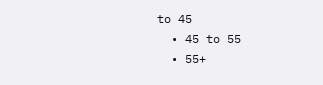to 45
  • 45 to 55
  • 55+